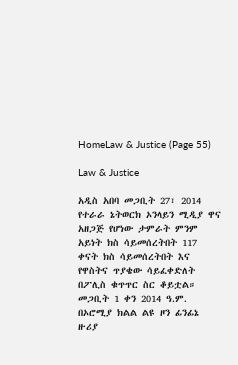HomeLaw & Justice (Page 55)

Law & Justice

አዲስ አበባ መጋቢት 27፣ 2014 የተራራ ኔትወርክ ኦንላይን ሚዲያ ዋና አዘጋጅ የሆነው ታምራት ምንም አይነት ክስ ሳይመሰረትበት 117  ቀናት ክስ ሳይመሰረትበት እና የዋስትና ጥያቄው ሳይፈቀድለት  በፖሊስ ቁጥጥር ስር ቆይቷል። መጋቢት 1 ቀን 2014 ዓ.ም. በኦሮሚያ ክልል ልዩ ዞን ፊንፊኔ ዙሪያ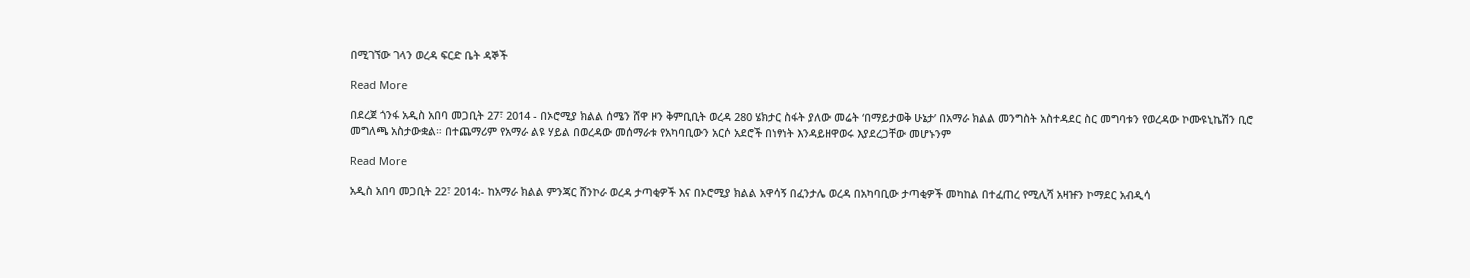በሚገኘው ገላን ወረዳ ፍርድ ቤት ዳኞች

Read More

በደረጀ ጎንፋ አዲስ አበባ መጋቢት 27፣ 2014 - በኦሮሚያ ክልል ሰሜን ሸዋ ዞን ቅምቢቢት ወረዳ 280 ሄክታር ስፋት ያለው መሬት ‘በማይታወቅ ሁኔታ’ በአማራ ክልል መንግስት አስተዳደር ስር መግባቱን የወረዳው ኮሙዩኒኬሽን ቢሮ  መግለጫ አስታውቋል። በተጨማሪም የአማራ ልዩ ሃይል በወረዳው መሰማራቱ የአካባቢውን አርሶ አደሮች በነፃነት እንዳይዘዋወሩ እያደረጋቸው መሆኑንም

Read More

አዲስ አበባ መጋቢት 22፣ 2014:- ከአማራ ክልል ምንጃር ሸንኮራ ወረዳ ታጣቂዎች እና በኦሮሚያ ክልል አዋሳኝ በፈንታሌ ወረዳ በአካባቢው ታጣቂዎች መካከል በተፈጠረ የሚሊሻ አዛዡን ኮማደር አብዲሳ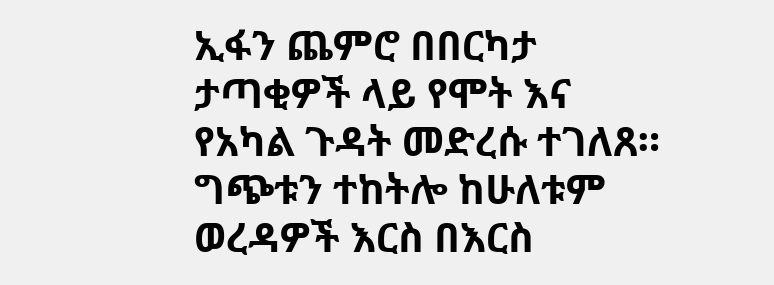ኢፋን ጨምሮ በበርካታ ታጣቂዎች ላይ የሞት እና የአካል ጉዳት መድረሱ ተገለጸ። ግጭቱን ተከትሎ ከሁለቱም ወረዳዎች እርስ በእርስ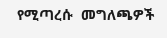የሚጣረሱ  መግለጫዎች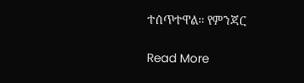ተሰጥተዋል። የምንጃር

Read More